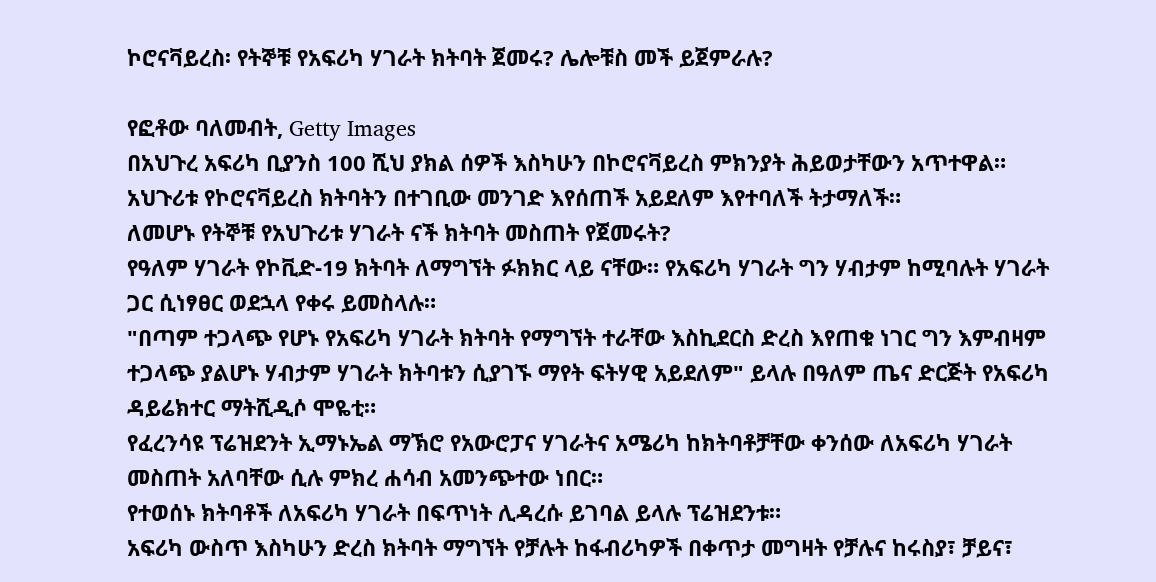ኮሮናቫይረስ፡ የትኞቹ የአፍሪካ ሃገራት ክትባት ጀመሩ? ሌሎቹስ መች ይጀምራሉ?

የፎቶው ባለመብት, Getty Images
በአህጉረ አፍሪካ ቢያንስ 100 ሺህ ያክል ሰዎች እስካሁን በኮሮናቫይረስ ምክንያት ሕይወታቸውን አጥተዋል። አህጉሪቱ የኮሮናቫይረስ ክትባትን በተገቢው መንገድ እየሰጠች አይደለም እየተባለች ትታማለች።
ለመሆኑ የትኞቹ የአህጉሪቱ ሃገራት ናች ክትባት መስጠት የጀመሩት?
የዓለም ሃገራት የኮቪድ-19 ክትባት ለማግኘት ፉክክር ላይ ናቸው። የአፍሪካ ሃገራት ግን ሃብታም ከሚባሉት ሃገራት ጋር ሲነፃፀር ወደኋላ የቀሩ ይመስላሉ።
"በጣም ተጋላጭ የሆኑ የአፍሪካ ሃገራት ክትባት የማግኘት ተራቸው እስኪደርስ ድረስ እየጠቁ ነገር ግን እምብዛም ተጋላጭ ያልሆኑ ሃብታም ሃገራት ክትባቱን ሲያገኙ ማየት ፍትሃዊ አይደለም" ይላሉ በዓለም ጤና ድርጅት የአፍሪካ ዳይሬክተር ማትሺዲሶ ሞዬቲ።
የፈረንሳዩ ፕሬዝደንት ኢማኑኤል ማኽሮ የአውሮፓና ሃገራትና አሜሪካ ከክትባቶቻቸው ቀንሰው ለአፍሪካ ሃገራት መስጠት አለባቸው ሲሉ ምክረ ሐሳብ አመንጭተው ነበር።
የተወሰኑ ክትባቶች ለአፍሪካ ሃገራት በፍጥነት ሊዳረሱ ይገባል ይላሉ ፕሬዝደንቱ።
አፍሪካ ውስጥ እስካሁን ድረስ ክትባት ማግኘት የቻሉት ከፋብሪካዎች በቀጥታ መግዛት የቻሉና ከሩስያ፣ ቻይና፣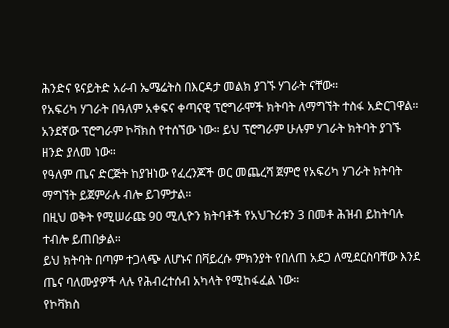ሕንድና ዩናይትድ አራብ ኤሜሬትስ በእርዳታ መልክ ያገኙ ሃገራት ናቸው።
የአፍሪካ ሃገራት በዓለም አቀፍና ቀጣናዊ ፕሮግራሞች ክትባት ለማግኘት ተስፋ አድርገዋል።
አንደኛው ፕሮግራም ኮቫክስ የተሰኘው ነው። ይህ ፕሮግራም ሁሉም ሃገራት ክትባት ያገኙ ዘንድ ያለመ ነው።
የዓለም ጤና ድርጅት ከያዝነው የፈረንጆች ወር መጨረሻ ጀምሮ የአፍሪካ ሃገራት ክትባት ማግኘት ይጀምራሉ ብሎ ይገምታል።
በዚህ ወቅት የሚሠራጩ 90 ሚሊዮን ክትባቶች የአህጉሪቱን 3 በመቶ ሕዝብ ይከትባሉ ተብሎ ይጠበቃል።
ይህ ክትባት በጣም ተጋላጭ ለሆኑና በቫይረሱ ምክንያት የበለጠ አደጋ ለሚደርስባቸው እንደ ጤና ባለሙያዎች ላሉ የሕብረተሰብ አካላት የሚከፋፈል ነው።
የኮቫክስ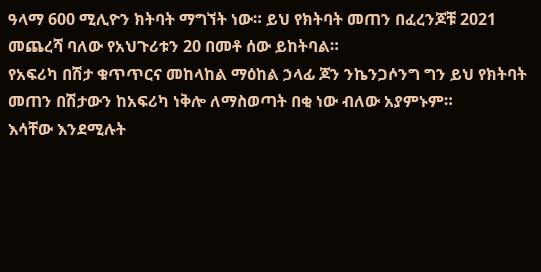ዓላማ 600 ሚሊዮን ክትባት ማግኘት ነው። ይህ የክትባት መጠን በፈረንጆቹ 2021 መጨረሻ ባለው የአህጉሪቱን 20 በመቶ ሰው ይከትባል።
የአፍሪካ በሽታ ቁጥጥርና መከላከል ማዕከል ኃላፊ ጆን ንኬንጋሶንግ ግን ይህ የክትባት መጠን በሽታውን ከአፍሪካ ነቅሎ ለማስወጣት በቂ ነው ብለው አያምኑም።
እሳቸው እንደሚሉት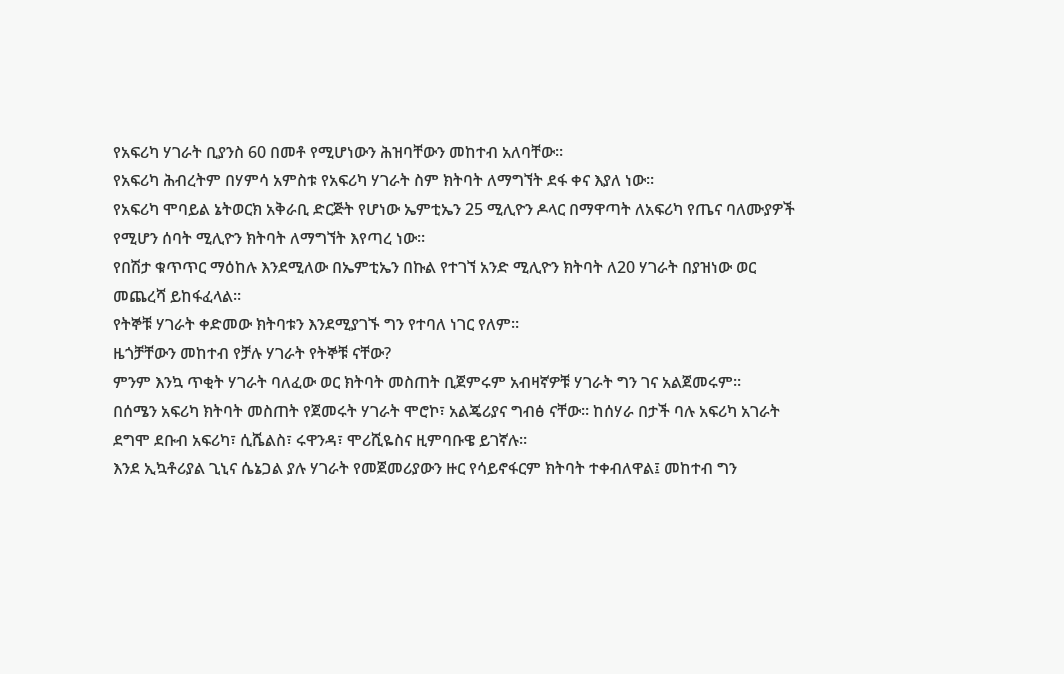የአፍሪካ ሃገራት ቢያንስ 60 በመቶ የሚሆነውን ሕዝባቸውን መከተብ አለባቸው።
የአፍሪካ ሕብረትም በሃምሳ አምስቱ የአፍሪካ ሃገራት ስም ክትባት ለማግኘት ደፋ ቀና እያለ ነው።
የአፍሪካ ሞባይል ኔትወርክ አቅራቢ ድርጅት የሆነው ኤምቲኤን 25 ሚሊዮን ዶላር በማዋጣት ለአፍሪካ የጤና ባለሙያዎች የሚሆን ሰባት ሚሊዮን ክትባት ለማግኘት እየጣረ ነው።
የበሽታ ቁጥጥር ማዕከሉ እንደሚለው በኤምቲኤን በኩል የተገኘ አንድ ሚሊዮን ክትባት ለ20 ሃገራት በያዝነው ወር መጨረሻ ይከፋፈላል።
የትኞቹ ሃገራት ቀድመው ክትባቱን እንደሚያገኙ ግን የተባለ ነገር የለም።
ዜጎቻቸውን መከተብ የቻሉ ሃገራት የትኞቹ ናቸው?
ምንም እንኳ ጥቂት ሃገራት ባለፈው ወር ክትባት መስጠት ቢጀምሩም አብዛኛዎቹ ሃገራት ግን ገና አልጀመሩም።
በሰሜን አፍሪካ ክትባት መስጠት የጀመሩት ሃገራት ሞሮኮ፣ አልጄሪያና ግብፅ ናቸው። ከሰሃራ በታች ባሉ አፍሪካ አገራት ደግሞ ደቡብ አፍሪካ፣ ሲሼልስ፣ ሩዋንዳ፣ ሞሪሺዬስና ዚምባቡዌ ይገኛሉ።
እንደ ኢኳቶሪያል ጊኒና ሴኔጋል ያሉ ሃገራት የመጀመሪያውን ዙር የሳይኖፋርም ክትባት ተቀብለዋል፤ መከተብ ግን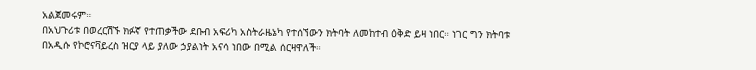አልጀመሩም።
በአህጉሪቱ በወረርሽኙ ክፉኛ የተጠቃችው ደቡብ አፍሪካ አስትራዜኔካ የተሰኘውን ክትባት ለመከተብ ዕቅድ ይዛ ነበር። ነገር ግን ክትባቱ በአዲሱ የኮሮናቫይረስ ዝርያ ላይ ያለው ኃያልነት አናሳ ነበው በሚል ሰርዛዋለች።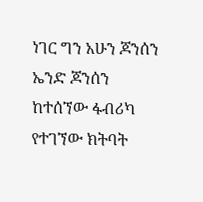ነገር ግን አሁን ጆንሰን ኤንድ ጆንሰን ከተሰኘው ፋብሪካ የተገኘው ክትባት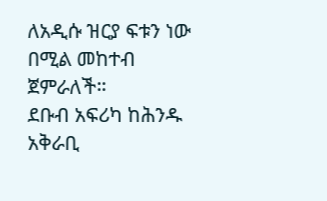ለአዲሱ ዝርያ ፍቱን ነው በሚል መከተብ ጀምራለች።
ደቡብ አፍሪካ ከሕንዱ አቅራቢ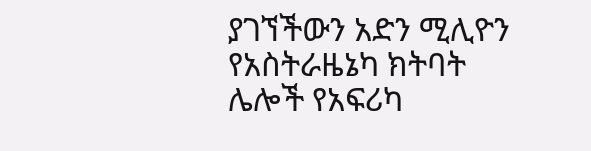ያገኘችውን አድን ሚሊዮን የአስትራዜኔካ ክትባት ሌሎች የአፍሪካ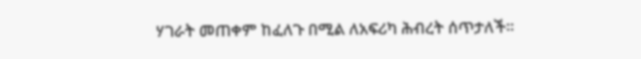ሃገራት መጠቀም ከፈለጉ በሚል ለአፍሪካ ሕብረት ሰጥታለች።